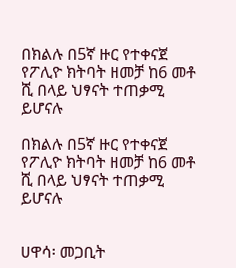በክልሉ በ5ኛ ዙር የተቀናጀ የፖሊዮ ክትባት ዘመቻ ከ6 መቶ ሺ በላይ ህፃናት ተጠቃሚ ይሆናሉ

በክልሉ በ5ኛ ዙር የተቀናጀ የፖሊዮ ክትባት ዘመቻ ከ6 መቶ ሺ በላይ ህፃናት ተጠቃሚ ይሆናሉ


ሀዋሳ፡ መጋቢት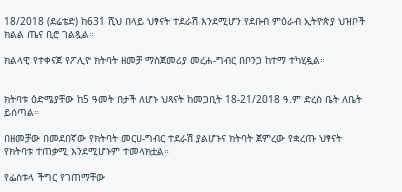18/2018 (ደሬቴድ) ከ631 ሺህ በላይ ህፃናት ተደራሽ እንደሚሆን የደቡብ ምዕራብ ኢትዮጵያ ህዝቦች ክልል ጤና ቢሮ ገልጿል።

ክልላዊ የተቀናጀ የፖሊዮ ክትባት ዘመቻ ማስጀመሪያ መረሐ-ግብር በቦንጋ ከተማ ተካሂዷል።


ክትባቱ ዕድሜያቸው ከ5 ዓመት በታች ለሆኑ ህጻናት ከመጋቢት 18-21/2018 ዓ.ም ድረስ ቤት ለቤት ይሰጣል።

በዘመቻው በመደበኛው የክትባት መርሀ-ግብር ተደራሽ ያልሆኑና ክትባት ጀምረው የቋረጡ ህፃናት የክትባቱ ተጠቃሚ እንደሚሆኑም ተመላክቷል።

የፌስቱላ ችግር የገጠማቸው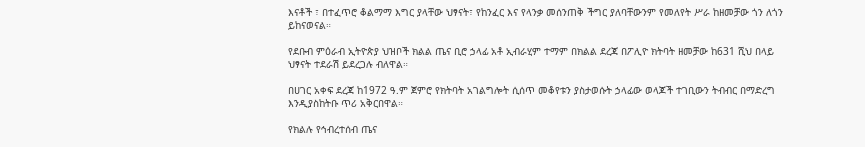እናቶች ፣ በተፈጥሮ ቆልማማ እግር ያላቸው ህፃናት፣ የከንፈር እና የላንቃ መሰንጠቅ ችግር ያለባቸውንም የመለየት ሥራ ከዘመቻው ጎን ለጎን ይከናወናል።

የደቡብ ምዕራብ ኢትዮጵያ ህዝቦች ክልል ጤና ቢሮ ኃላፊ አቶ ኢብራሂም ተማም በክልል ደረጃ በፖሊዮ ክትባት ዘመቻው ከ631 ሺህ በላይ ህፃናት ተደራሽ ይደረጋሉ ብለዋል።

በሀገር አቀፍ ደረጃ ከ1972 ዓ.ም ጀምሮ የክትባት አገልግሎት ሲሰጥ መቆየቱን ያስታወሱት ኃላፊው ወላጆች ተገቢውን ትብብር በማድረግ እንዲያስከትቡ ጥሪ አቅርበዋል።

የክልሉ የኅብረተሰብ ጤና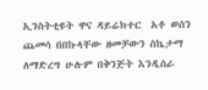ኢንስትቲዩት ዋና ዳይሬክተር  አቶ ወሰን ጨመሳ በበኩላቸው ዘመቻውን ስኬታማ ለማድረግ ሁሉም በቅንጅት እንዲሰራ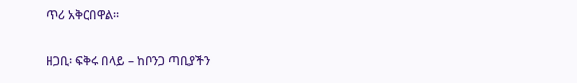ጥሪ አቅርበዋል።


ዘጋቢ፡ ፍቅሩ በላይ – ከቦንጋ ጣቢያችን